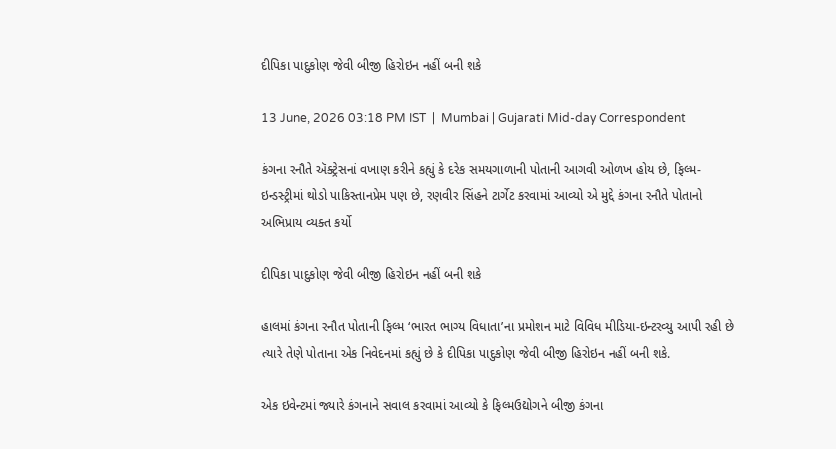દીપિકા પાદુકોણ જેવી બીજી હિરોઇન નહીં બની શકે

13 June, 2026 03:18 PM IST  |  Mumbai | Gujarati Mid-day Correspondent

કંગના રનૌતે ઍક્ટ્રેસનાં વખાણ કરીને કહ્યું કે દરેક સમયગાળાની પોતાની આગવી ઓળખ હોય છે, ફિલ્મ-ઇન્ડસ્ટ્રીમાં થોડો પાકિસ્તાનપ્રેમ પણ છે, રણવીર સિંહને ટાર્ગેટ કરવામાં આવ્યો એ મુદ્દે કંગના રનૌતે પોતાનો અભિપ્રાય વ્યક્ત કર્યો

દીપિકા પાદુકોણ જેવી બીજી હિરોઇન નહીં બની શકે

હાલમાં કંગના રનૌત પોતાની ફિલ્મ ‘ભારત ભાગ્ય વિધાતા’ના પ્રમોશન માટે વિવિધ મીડિયા-ઇન્ટરવ્યુ આપી રહી છે ત્યારે તેણે પોતાના એક નિવેદનમાં કહ્યું છે કે દીપિકા પાદુકોણ જેવી બીજી હિરોઇન નહીં બની શકે.

એક ઇવેન્ટમાં જ્યારે કંગનાને સવાલ કરવામાં આવ્યો કે ફિલ્મઉદ્યોગને બીજી કંગના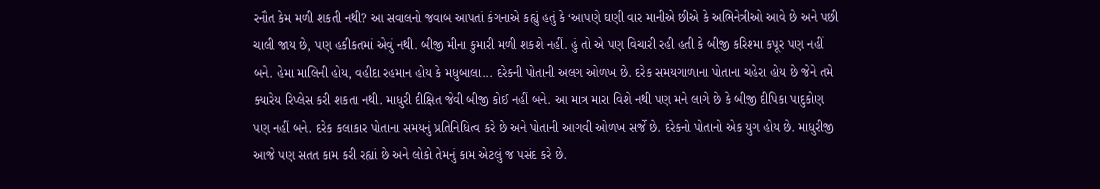રનૌત કેમ મળી શકતી નથી? આ સવાલનો જવાબ આપતાં કંગનાએ કહ્યું હતું કે ‘આપણે ઘણી વાર માનીએ છીએ કે અભિનેત્રીઓ આવે છે અને પછી ચાલી જાય છે, પણ હકીકતમાં એવું નથી. બીજી મીના કુમારી મળી શકશે નહીં. હું તો એ પણ વિચારી રહી હતી કે બીજી કરિશ્મા કપૂર પણ નહીં બને. હેમા માલિની હોય, વહીદા રહમાન હોય કે મધુબાલા... દરેકની પોતાની અલગ ઓળખ છે. દરેક સમયગાળાના પોતાના ચહેરા હોય છે જેને તમે ક્યારેય રિપ્લેસ કરી શકતા નથી. માધુરી દીક્ષિત જેવી બીજી કોઈ નહીં બને. આ માત્ર મારા વિશે નથી પણ મને લાગે છે કે બીજી દીપિકા પાદુકોણ પણ નહીં બને. દરેક કલાકાર પોતાના સમયનું પ્રતિનિધિત્વ કરે છે અને પોતાની આગવી ઓળખ સર્જે છે. દરેકનો પોતાનો એક યુગ હોય છે. માધુરીજી આજે પણ સતત કામ કરી રહ્યાં છે અને લોકો તેમનું કામ એટલું જ પસંદ કરે છે.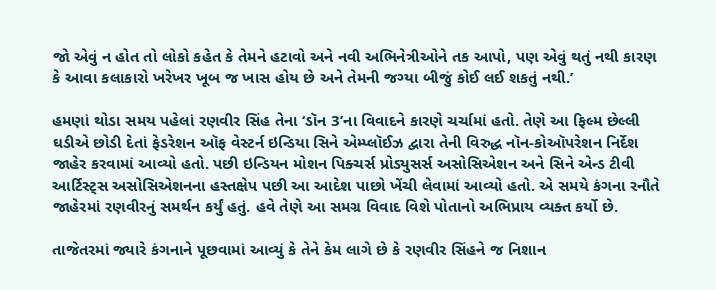જો એવું ન હોત તો લોકો કહેત કે તેમને હટાવો અને નવી અભિનેત્રીઓને તક આપો, પણ એવું થતું નથી કારણ કે આવા કલાકારો ખરેખર ખૂબ જ ખાસ હોય છે અને તેમની જગ્યા બીજું કોઈ લઈ શકતું નથી.’

હમણાં થોડા સમય પહેલાં રણવીર સિંહ તેના ‘ડૉન 3’ના વિવાદને કારણે ચર્ચામાં હતો. તેણે આ ફિલ્મ છેલ્લી ઘડીએ છોડી દેતાં ફેડરેશન ઑફ વેસ્ટર્ન ઇન્ડિયા સિને એમ્પ્લૉઈઝ દ્વારા તેની વિરુદ્ધ નૉન-કોઑપરેશન નિર્દેશ જાહેર કરવામાં આવ્યો હતો. પછી ઇન્ડિયન મોશન પિક્ચર્સ પ્રોડ્યુસર્સ અસોસિએશન અને સિને એન્ડ ટીવી આર્ટિસ્ટ્સ અસોસિએશનના હસ્તક્ષેપ પછી આ આદેશ પાછો ખેંચી લેવામાં આવ્યો હતો. એ સમયે કંગના રનૌતે જાહેરમાં રણવીરનું સમર્થન કર્યું હતું. હવે તેણે આ સમગ્ર વિવાદ વિશે પોતાનો અભિપ્રાય વ્યક્ત કર્યો છે.

તાજેતરમાં જ્યારે કંગનાને પૂછવામાં આવ્યું કે તેને કેમ લાગે છે કે રણવીર સિંહને જ નિશાન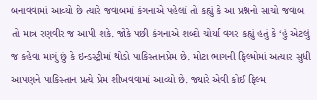બનાવવામાં આવ્યો છે ત્યારે જવાબમાં કંગનાએ પહેલાં તો કહ્યું કે આ પ્રશ્નનો સાચો જવાબ તો માત્ર રણવીર જ આપી શકે. જોકે પછી કંગનાએ શબ્દો ચોર્યા વગર કહ્યું હતું કે ‘હું એટલું જ કહેવા માગું છું કે ઇન્ડસ્ટ્રીમાં થોડો પાકિસ્તાનપ્રેમ છે. મોટા ભાગની ફિલ્મોમાં અત્યાર સુધી આપણને પાકિસ્તાન પ્રત્યે પ્રેમ શીખવવામાં આવ્યો છે. જ્યારે એવી કોઈ ફિલ્મ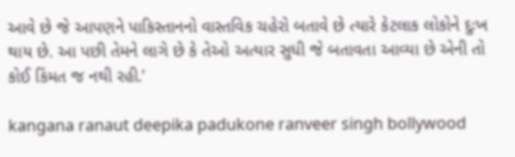આવે છે જે આપણને પાકિસ્તાનનો વાસ્તવિક ચહેરો બતાવે છે ત્યારે કેટલાક લોકોને દુઃખ થાય છે. આ પછી તેમને લાગે છે કે તેઓ અત્યાર સુધી જે બતાવતા આવ્યા છે એની તો કોઈ કિંમત જ નથી રહી.’

kangana ranaut deepika padukone ranveer singh bollywood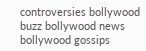controversies bollywood buzz bollywood news bollywood gossips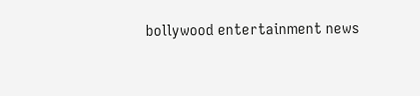bollywood entertainment news